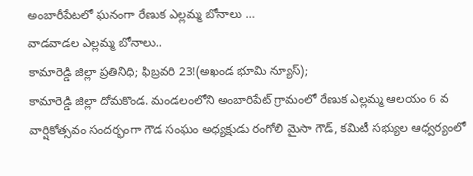అంబారీపేటలో ఘనంగా రేణుక ఎల్లమ్మ బోనాలు …
వాడవాడల ఎల్లమ్మ బోనాలు..
కామారెడ్డి జిల్లా ప్రతినిధి; ఫిబ్రవరి 23!(అఖండ భూమి న్యూస్);
కామారెడ్డి జిల్లా దోమకొండ. మండలంలోని అంబారిపేట్ గ్రామంలో రేణుక ఎల్లమ్మ ఆలయం 6 వ వార్షికోత్సవం సందర్భంగా గౌడ సంఘం అధ్యక్షుడు రంగోలి మైసా గౌడ్, కమిటీ సభ్యుల ఆధ్వర్యంలో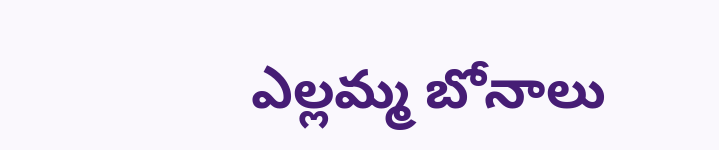ఎల్లమ్మ బోనాలు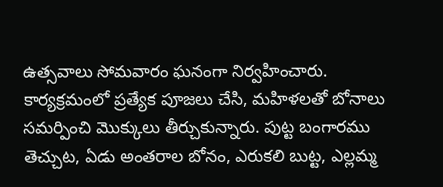ఉత్సవాలు సోమవారం ఘనంగా నిర్వహించారు. కార్యక్రమంలో ప్రత్యేక పూజలు చేసి, మహిళలతో బోనాలు సమర్పించి మొక్కులు తీర్చుకున్నారు. పుట్ట బంగారము తెచ్చుట, ఏడు అంతరాల బోనం, ఎరుకలి బుట్ట, ఎల్లమ్మ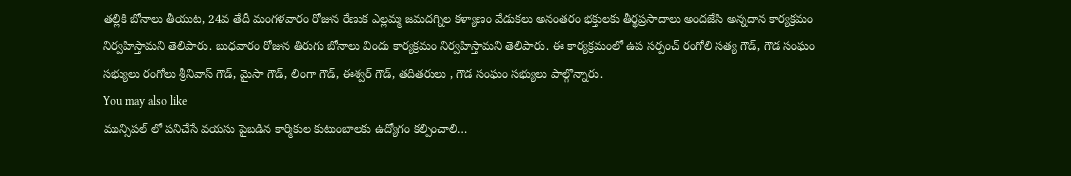తల్లికి బోనాలు తీయుట, 24వ తేదీ మంగళవారం రోజున రేణుక ఎల్లమ్మ జమదగ్నిల కళ్యాణం వేడుకలు అనంతరం భక్తులకు తీర్థప్రసాదాలు అందజేసి అన్నదాన కార్యక్రమం నిర్వహిస్తామని తెలిపారు. బుధవారం రోజున తిరుగు బోనాలు విందు కార్యక్రమం నిర్వహిస్తామని తెలిపారు. ఈ కార్యక్రమంలో ఉప సర్పంచ్ రంగోలి సత్య గౌడ్, గౌడ సంఘం సభ్యులు రంగోలు శ్రీనివాస్ గౌడ్, మైసా గౌడ్, లింగా గౌడ్, ఈశ్వర్ గౌడ్, తదితరులు , గౌడ సంఘం సభ్యులు పాల్గొన్నారు.
You may also like
మున్సిపల్ లో పనిచేసే వయసు పైబడిన కార్మికుల కుటుంబాలకు ఉద్యోగం కల్పించాలి…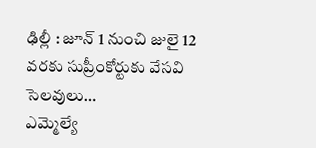ఢిల్లీ : జూన్ 1 నుంచి జులై 12 వరకు సుప్రీంకోర్టుకు వేసవి సెలవులు…
ఎమ్మెల్యే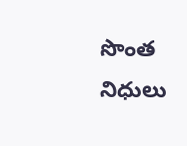సొంత నిధులు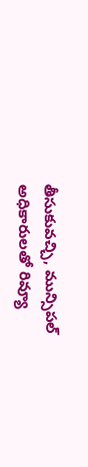తీసుకువచ్చి, మున్సిపల్ అధికారులతో రివ్యూ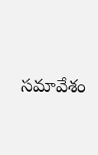సమావేశం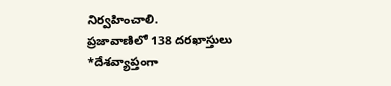నిర్వహించాలి.
ప్రజావాణిలో 138 దరఖాస్తులు
*దేశవ్యాప్తంగా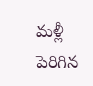మళ్లీ పెరిగిన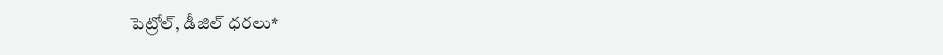పెట్రోల్, డీజిల్ ధరలు*